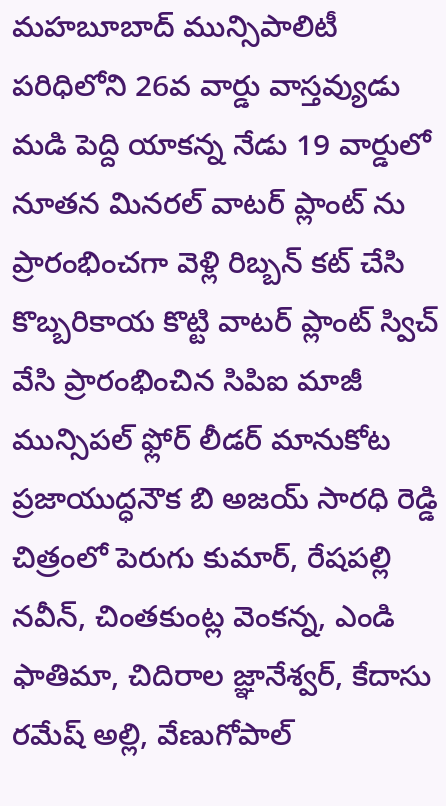మహబూబాద్ మున్సిపాలిటీ పరిధిలోని 26వ వార్డు వాస్తవ్యుడు మడి పెద్ది యాకన్న నేడు 19 వార్డులో నూతన మినరల్ వాటర్ ప్లాంట్ ను ప్రారంభించగా వెళ్లి రిబ్బన్ కట్ చేసి కొబ్బరికాయ కొట్టి వాటర్ ప్లాంట్ స్విచ్ వేసి ప్రారంభించిన సిపిఐ మాజీ మున్సిపల్ ఫ్లోర్ లీడర్ మానుకోట ప్రజాయుద్ధనౌక బి అజయ్ సారధి రెడ్డి చిత్రంలో పెరుగు కుమార్, రేషపల్లి నవీన్, చింతకుంట్ల వెంకన్న, ఎండి ఫాతిమా, చిదిరాల జ్ఞానేశ్వర్, కేదాసు రమేష్ అల్లి, వేణుగోపాల్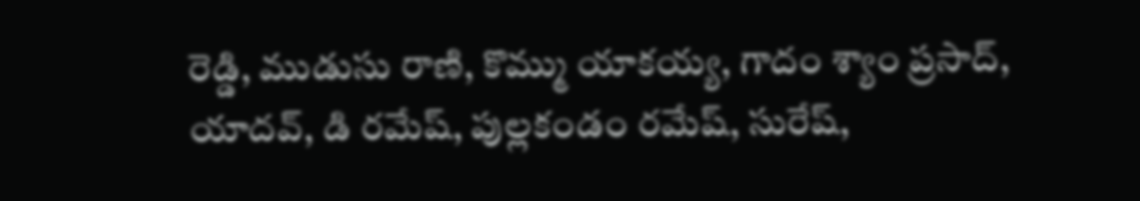రెడ్డి, ముడుసు రాణి, కొమ్ము యాకయ్య, గాదం శ్యాం ప్రసాద్, యాదవ్, డి రమేష్, పుల్లకండం రమేష్, సురేష్,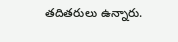తదితరులు ఉన్నారు.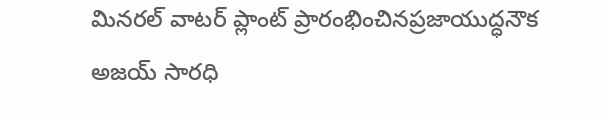మినరల్ వాటర్ ప్లాంట్ ప్రారంభించినప్రజాయుద్ధనౌక అజయ్ సారధి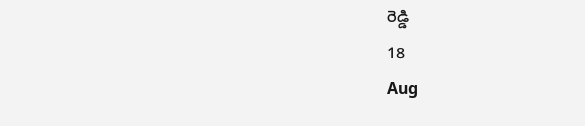రెడ్డి
18
Aug